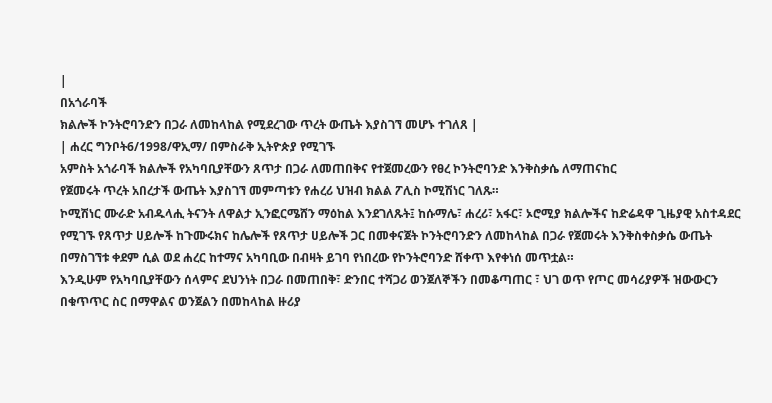|
በአጎራባች
ክልሎች ኮንትሮባንድን በጋራ ለመከላከል የሚደረገው ጥረት ውጤት እያስገኘ መሆኑ ተገለጸ |
| ሐረር ግንቦት6/1998/ዋኢማ/ በምስራቅ ኢትዮጵያ የሚገኙ
አምስት አጎራባች ክልሎች የአካባቢያቸውን ጸጥታ በጋራ ለመጠበቅና የተጀመረውን የፀረ ኮንትሮባንድ እንቅስቃሴ ለማጠናከር
የጀመሩት ጥረት አበረታች ውጤት እያስገኘ መምጣቱን የሐረሪ ህዝብ ክልል ፖሊስ ኮሚሽነር ገለጹ።
ኮሚሽነር ሙራድ አብዱላሒ ትናንት ለዋልታ ኢንፎርሜሸን ማዕከል እንደገለጹት፤ ከሱማሌ፣ ሐረሪ፣ አፋር፣ ኦሮሚያ ክልሎችና ከድሬዳዋ ጊዜያዊ አስተዳደር የሚገኙ የጸጥታ ሀይሎች ከጉሙሩክና ከሌሎች የጸጥታ ሀይሎች ጋር በመቀናጀት ኮንትሮባንድን ለመከላከል በጋራ የጀመሩት እንቅስቀስቃሴ ውጤት በማስገኘቱ ቀደም ሲል ወደ ሐረር ከተማና አካባቢው በብዛት ይገባ የነበረው የኮንትሮባንድ ሸቀጥ እየቀነሰ መጥቷል።
እንዲሁም የአካባቢያቸውን ሰላምና ደህንነት በጋራ በመጠበቅ፣ ድንበር ተሻጋሪ ወንጀለኞችን በመቆጣጠር ፣ ህገ ወጥ የጦር መሳሪያዎች ዝውውርን በቁጥጥር ስር በማዋልና ወንጀልን በመከላከል ዙሪያ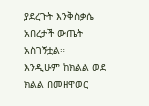ያደረጉት እንቅስቃሴ አበረታች ውጤት አስገኝቷል።
እንዲሁም ከክልል ወደ ክልል በመዘዋወር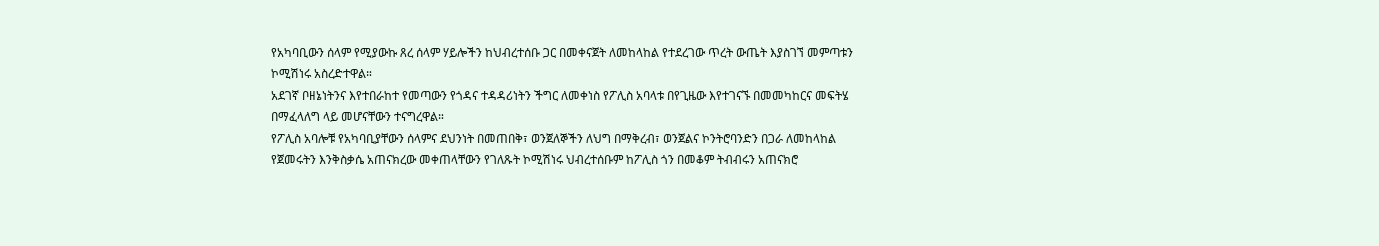የአካባቢውን ሰላም የሚያውኩ ጸረ ሰላም ሃይሎችን ከህብረተሰቡ ጋር በመቀናጀት ለመከላከል የተደረገው ጥረት ውጤት እያስገኘ መምጣቱን ኮሚሽነሩ አስረድተዋል።
አደገኛ ቦዘኔነትንና እየተበራከተ የመጣውን የጎዳና ተዳዳሪነትን ችግር ለመቀነስ የፖሊስ አባላቱ በየጊዜው እየተገናኙ በመመካከርና መፍትሄ በማፈላለግ ላይ መሆናቸውን ተናግረዋል።
የፖሊስ አባሎቹ የአካባቢያቸውን ሰላምና ደህንነት በመጠበቅ፣ ወንጀለኞችን ለህግ በማቅረብ፣ ወንጀልና ኮንትሮባንድን በጋራ ለመከላከል የጀመሩትን እንቅስቃሴ አጠናክረው መቀጠላቸውን የገለጹት ኮሚሽነሩ ህብረተሰቡም ከፖሊስ ጎን በመቆም ትብብሩን አጠናክሮ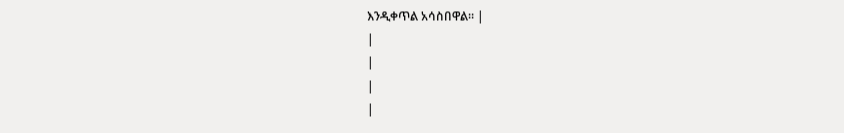እንዲቀጥል አሳስበዋል። |
|
|
|
|